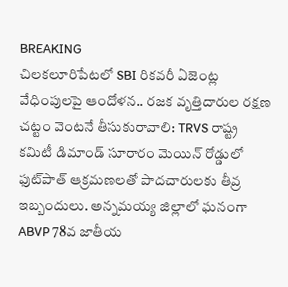BREAKING
చిలకలూరిపేటలో SBI రికవరీ ఏజెంట్ల వేధింపులపై ఆందోళన.. రజక వృత్తిదారుల రక్షణ చట్టం వెంటనే తీసుకురావాలి: TRVS రాష్ట్ర కమిటీ డిమాండ్ సూరారం మెయిన్ రోడ్డులో ఫుట్‌పాత్ ఆక్రమణలతో పాదచారులకు తీవ్ర ఇబ్బందులు. అన్నమయ్య జిల్లాలో ఘనంగా ABVP 78వ జాతీయ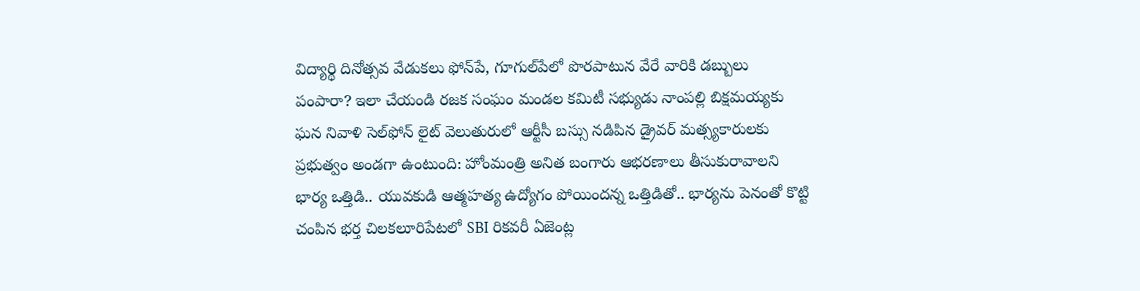విద్యార్థి దినోత్సవ వేడుకలు ఫోన్‌పే, గూగుల్‌పేలో పొరపాటున వేరే వారికి డబ్బులు పంపారా? ఇలా చేయండి రజక సంఘం మండల కమిటీ సభ్యుడు నాంపల్లి బిక్షమయ్యకు ఘన నివాళి సెల్‌ఫోన్ లైట్ వెలుతురులో ఆర్టీసీ బస్సు నడిపిన డ్రైవర్ మత్స్యకారులకు ప్రభుత్వం అండగా ఉంటుంది: హోంమంత్రి అనిత బంగారు ఆభరణాలు తీసుకురావాలని భార్య ఒత్తిడి.. యువకుడి ఆత్మహత్య ఉద్యోగం పోయిందన్న ఒత్తిడితో.. భార్యను పెనంతో కొట్టి చంపిన భర్త చిలకలూరిపేటలో SBI రికవరీ ఏజెంట్ల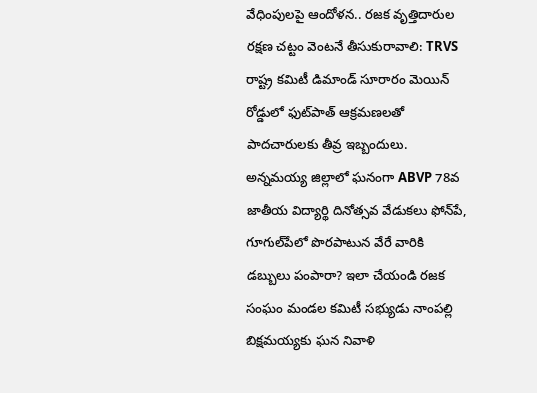వేధింపులపై ఆందోళన.. రజక వృత్తిదారుల రక్షణ చట్టం వెంటనే తీసుకురావాలి: TRVS రాష్ట్ర కమిటీ డిమాండ్ సూరారం మెయిన్ రోడ్డులో ఫుట్‌పాత్ ఆక్రమణలతో పాదచారులకు తీవ్ర ఇబ్బందులు. అన్నమయ్య జిల్లాలో ఘనంగా ABVP 78వ జాతీయ విద్యార్థి దినోత్సవ వేడుకలు ఫోన్‌పే, గూగుల్‌పేలో పొరపాటున వేరే వారికి డబ్బులు పంపారా? ఇలా చేయండి రజక సంఘం మండల కమిటీ సభ్యుడు నాంపల్లి బిక్షమయ్యకు ఘన నివాళి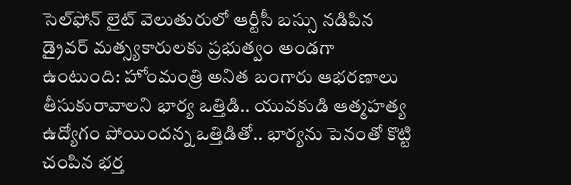సెల్‌ఫోన్ లైట్ వెలుతురులో ఆర్టీసీ బస్సు నడిపిన డ్రైవర్ మత్స్యకారులకు ప్రభుత్వం అండగా ఉంటుంది: హోంమంత్రి అనిత బంగారు ఆభరణాలు తీసుకురావాలని భార్య ఒత్తిడి.. యువకుడి ఆత్మహత్య ఉద్యోగం పోయిందన్న ఒత్తిడితో.. భార్యను పెనంతో కొట్టి చంపిన భర్త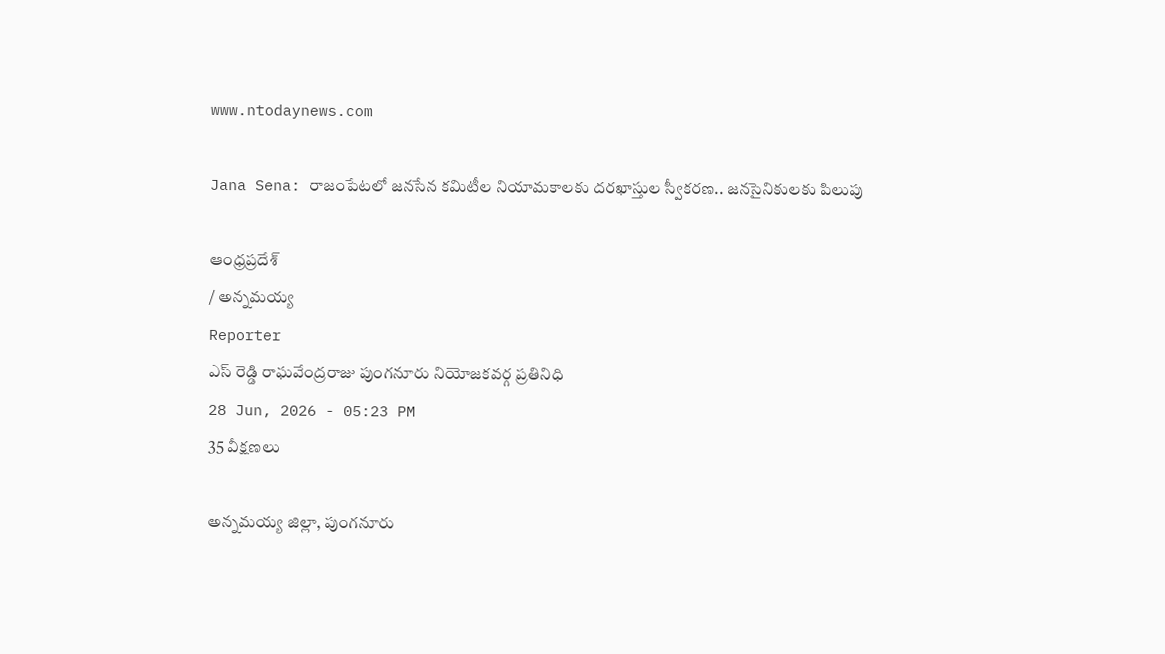www.ntodaynews.com

Jana Sena: రాజంపేటలో జనసేన కమిటీల నియామకాలకు దరఖాస్తుల స్వీకరణ.. జనసైనికులకు పిలుపు

ఆంధ్రప్రదేశ్
/ అన్నమయ్య
Reporter
ఎస్ రెడ్డి రాఘవేంద్రరాజు పుంగనూరు నియోజకవర్గ ప్రతినిధి
28 Jun, 2026 - 05:23 PM
35 వీక్షణలు

అన్నమయ్య జిల్లా, పుంగనూరు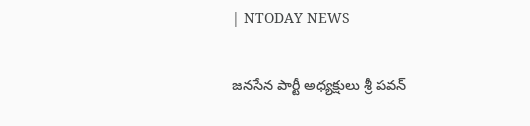| NTODAY NEWS

జనసేన పార్టీ అధ్యక్షులు శ్రీ పవన్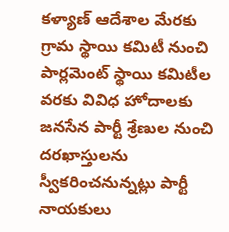కళ్యాణ్ ఆదేశాల మేరకు గ్రామ స్థాయి కమిటీ నుంచి పార్లమెంట్ స్థాయి కమిటీల వరకు వివిధ హోదాలకు జనసేన పార్టీ శ్రేణుల నుంచి దరఖాస్తులను స్వీకరించనున్నట్లు పార్టీ నాయకులు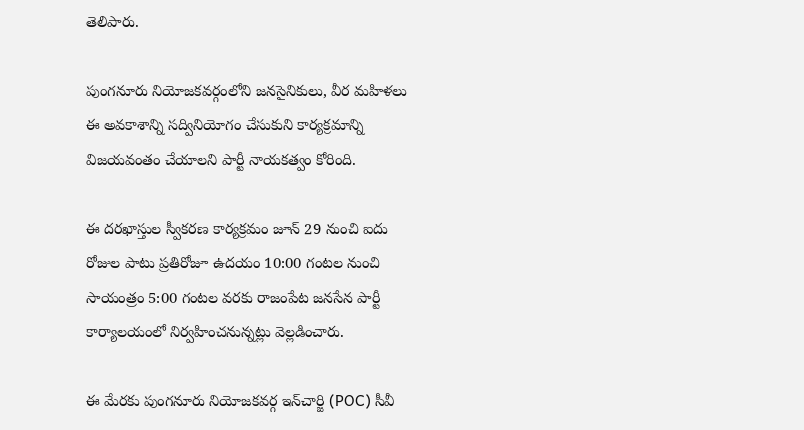తెలిపారు.

పుంగనూరు నియోజకవర్గంలోని జనసైనికులు, వీర మహిళలు ఈ అవకాశాన్ని సద్వినియోగం చేసుకుని కార్యక్రమాన్ని విజయవంతం చేయాలని పార్టీ నాయకత్వం కోరింది.

ఈ దరఖాస్తుల స్వీకరణ కార్యక్రమం జూన్ 29 నుంచి ఐదు రోజుల పాటు ప్రతిరోజూ ఉదయం 10:00 గంటల నుంచి సాయంత్రం 5:00 గంటల వరకు రాజంపేట జనసేన పార్టీ కార్యాలయంలో నిర్వహించనున్నట్లు వెల్లడించారు.

ఈ మేరకు పుంగనూరు నియోజకవర్గ ఇన్‌చార్జి (POC) సీవీ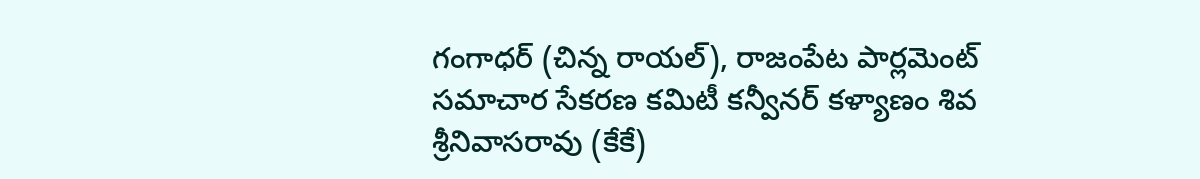గంగాధర్ (చిన్న రాయల్), రాజంపేట పార్లమెంట్ సమాచార సేకరణ కమిటీ కన్వీనర్ కళ్యాణం శివ శ్రీనివాసరావు (కేకే)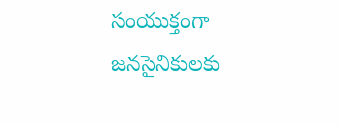సంయుక్తంగా జనసైనికులకు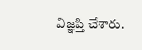విజ్ఞప్తి చేశారు.